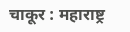चाकूर : महाराष्ट्र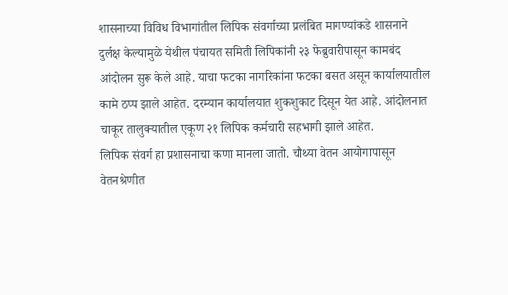शासनाच्या विविध विभागांतील लिपिक संवर्गाच्या प्रलंबित मागण्यांकडे शासनाने दुर्लक्ष केल्यामुळे येथील पंचायत समिती लिपिकांनी २३ फेब्रुवारीपासून कामबंद आंदोलन सुरू केले आहे. याचा फटका नागरिकांना फटका बसत असून कार्यालयातील कामे ठप्प झाले आहेत. दरम्यान कार्यालयात शुकशुकाट दिसून येत आहे. आंदोलनात चाकूर तालुक्यातील एकूण २१ लिपिक कर्मचारी सहभागी झाले आहेत.
लिपिक संवर्ग हा प्रशासनाचा कणा मानला जातो. चौथ्या वेतन आयोगापासून वेतनश्रेणीत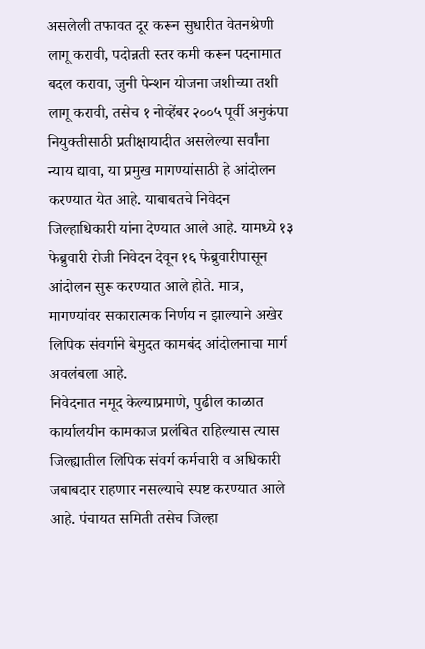असलेली तफावत दूर करून सुधारीत वेतनश्रेणी लागू करावी, पदोन्नती स्तर कमी करून पदनामात बदल करावा, जुनी पेन्शन योजना जशीच्या तशी लागू करावी, तसेच १ नोव्हेंबर २००५ पूर्वी अनुकंपा नियुक्तीसाठी प्रतीक्षायादीत असलेल्या सर्वांना न्याय द्यावा, या प्रमुख मागण्यांसाठी हे आंदोलन करण्यात येत आहे. याबाबतचे निवेदन जिल्हाधिकारी यांना देण्यात आले आहे. यामध्ये १३ फेब्रुवारी रोजी निवेदन देवून १६ फेब्रुवारीपासून आंदोलन सुरू करण्यात आले होते. मात्र, मागण्यांवर सकारात्मक निर्णय न झाल्याने अखेर लिपिक संवर्गाने बेमुदत कामबंद आंदोलनाचा मार्ग अवलंबला आहे.
निवेदनात नमूद केल्याप्रमाणे, पुढील काळात कार्यालयीन कामकाज प्रलंबित राहिल्यास त्यास जिल्ह्यातील लिपिक संवर्ग कर्मचारी व अधिकारी जबाबदार राहणार नसल्याचे स्पष्ट करण्यात आले आहे. पंचायत समिती तसेच जिल्हा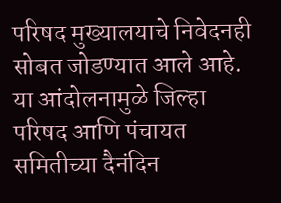परिषद मुख्यालयाचे निवेदनही सोबत जोडण्यात आले आहे. या आंदोलनामुळे जिल्हा परिषद आणि पंचायत समितीच्या दैनंदिन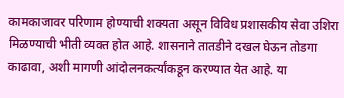कामकाजावर परिणाम होण्याची शक्यता असून विविध प्रशासकीय सेवा उशिरा मिळण्याची भीती व्यक्त होत आहे. शासनाने तातडीने दखल घेऊन तोडगा काढावा, अशी मागणी आंदोलनकर्त्यांकडून करण्यात येत आहे. या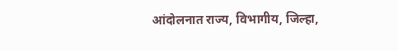आंदोलनात राज्य, विभागीय, जिल्हा,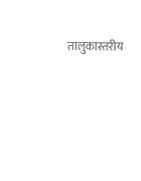तालुकास्तरीय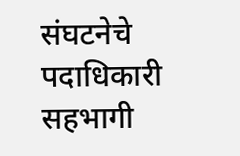संघटनेचे पदाधिकारी सहभागी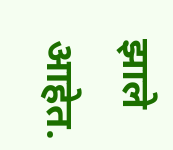झाले आहेत.